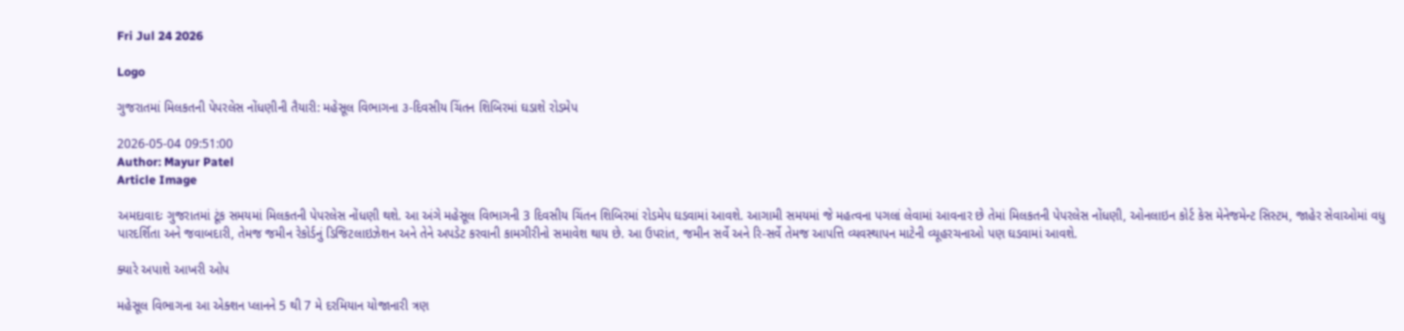Fri Jul 24 2026

Logo

ગુજરાતમાં મિલકતની પેપરલેસ નોંધણીની તૈયારી: મહેસૂલ વિભાગના ૩-દિવસીય ચિંતન શિબિરમાં ઘડાશે રોડમેપ

2026-05-04 09:51:00
Author: Mayur Patel
Article Image

અમદાવાદઃ ગુજરાતમાં ટૂંક સમયમાં મિલકતની પેપરલેસ નોંધણી થશે. આ અંગે મહેસૂલ વિભાગની 3 દિવસીય ચિંતન શિબિરમાં રોડમેપ ઘડવામાં આવશે. આગામી સમયમાં જે મહત્વના પગલાં લેવામાં આવનાર છે તેમાં મિલકતની પેપરલેસ નોંધણી, ઓનલાઇન કોર્ટ કેસ મેનેજમેન્ટ સિસ્ટમ, જાહેર સેવાઓમાં વધુ પારદર્શિતા અને જવાબદારી, તેમજ જમીન રેકોર્ડનું ડિજિટલાઇઝેશન અને તેને અપડેટ કરવાની કામગીરીનો સમાવેશ થાય છે. આ ઉપરાંત, જમીન સર્વે અને રિ-સર્વે તેમજ આપત્તિ વ્યવસ્થાપન માટેની વ્યૂહરચનાઓ પણ ઘડવામાં આવશે.

ક્યારે અપાશે આખરી ઓપ

મહેસૂલ વિભાગના આ એક્શન પ્લાનને 5 થી 7 મે દરમિયાન યોજાનારી ત્રણ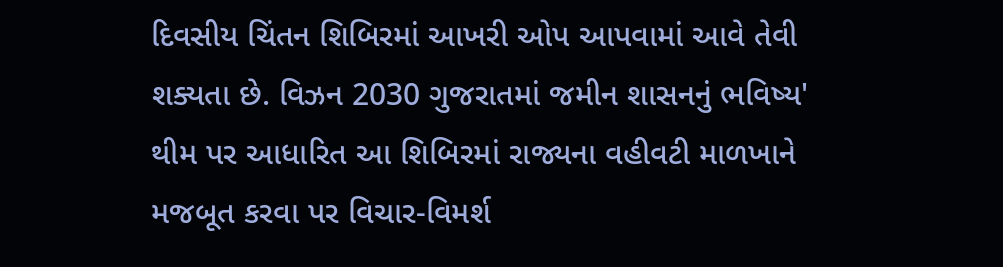દિવસીય ચિંતન શિબિરમાં આખરી ઓપ આપવામાં આવે તેવી શક્યતા છે. વિઝન 2030 ગુજરાતમાં જમીન શાસનનું ભવિષ્ય' થીમ પર આધારિત આ શિબિરમાં રાજ્યના વહીવટી માળખાને મજબૂત કરવા પર વિચાર-વિમર્શ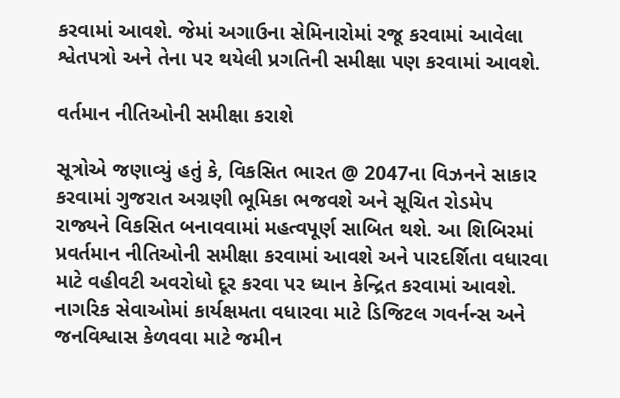કરવામાં આવશે. જેમાં અગાઉના સેમિનારોમાં રજૂ કરવામાં આવેલા શ્વેતપત્રો અને તેના પર થયેલી પ્રગતિની સમીક્ષા પણ કરવામાં આવશે.

વર્તમાન નીતિઓની સમીક્ષા કરાશે

સૂત્રોએ જણાવ્યું હતું કે, વિકસિત ભારત @ 2047ના વિઝનને સાકાર કરવામાં ગુજરાત અગ્રણી ભૂમિકા ભજવશે અને સૂચિત રોડમેપ રાજ્યને વિકસિત બનાવવામાં મહત્વપૂર્ણ સાબિત થશે. આ શિબિરમાં પ્રવર્તમાન નીતિઓની સમીક્ષા કરવામાં આવશે અને પારદર્શિતા વધારવા માટે વહીવટી અવરોધો દૂર કરવા પર ધ્યાન કેન્દ્રિત કરવામાં આવશે. નાગરિક સેવાઓમાં કાર્યક્ષમતા વધારવા માટે ડિજિટલ ગવર્નન્સ અને જનવિશ્વાસ કેળવવા માટે જમીન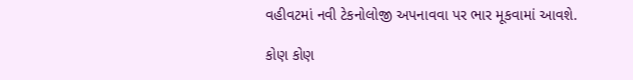વહીવટમાં નવી ટેકનોલોજી અપનાવવા પર ભાર મૂકવામાં આવશે.

કોણ કોણ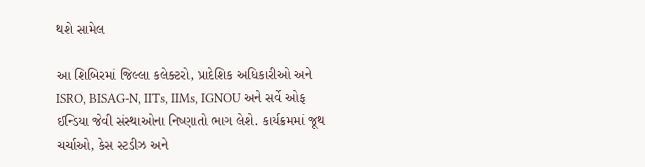થશે સામેલ

આ શિબિરમાં જિલ્લા કલેક્ટરો, પ્રાદેશિક અધિકારીઓ અને ISRO, BISAG-N, IITs, IIMs, IGNOU અને સર્વે ઓફ ઈન્ડિયા જેવી સંસ્થાઓના નિષ્ણાતો ભાગ લેશે. કાર્યક્રમમાં જૂથ ચર્ચાઓ, કેસ સ્ટડીઝ અને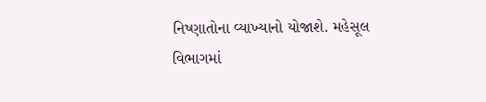નિષ્ણાતોના વ્યાખ્યાનો યોજાશે. મહેસૂલ વિભાગમાં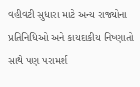વહીવટી સુધારા માટે અન્ય રાજ્યોના પ્રતિનિધિઓ અને કાયદાકીય નિષ્ણાતો સાથે પણ પરામર્શ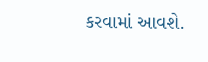કરવામાં આવશે.